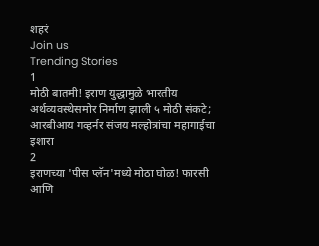शहरं
Join us
Trending Stories
1
मोठी बातमी! इराण युद्धामुळे भारतीय अर्थव्यवस्थेसमोर निर्माण झाली ५ मोठी संकटे; आरबीआय गव्हर्नर संजय मल्होत्रांचा महागाईचा इशारा
2
इराणच्या 'पीस प्लॅन'मध्ये मोठा घोळ! फारसी आणि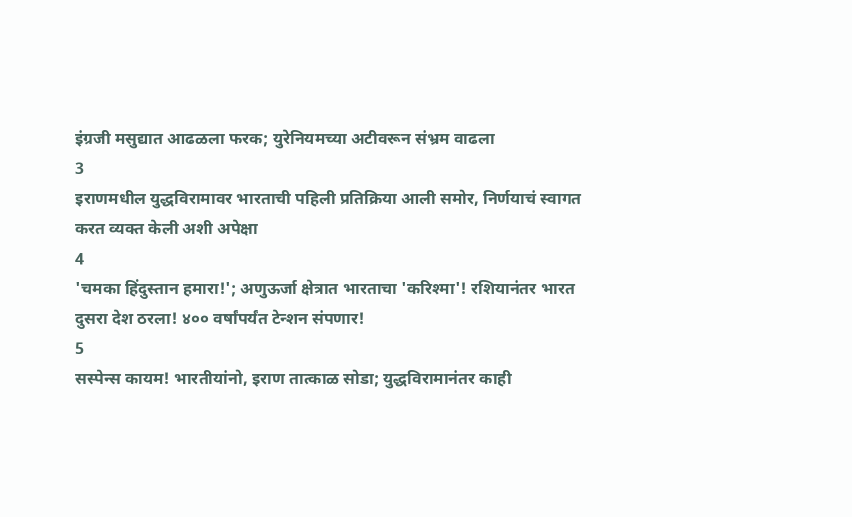इंग्रजी मसुद्यात आढळला फरक; युरेनियमच्या अटीवरून संभ्रम वाढला
3
इराणमधील युद्धविरामावर भारताची पहिली प्रतिक्रिया आली समोर, निर्णयाचं स्वागत करत व्यक्त केली अशी अपेक्षा
4
'चमका हिंदुस्तान हमारा!'; अणुऊर्जा क्षेत्रात भारताचा 'करिश्मा'! रशियानंतर भारत दुसरा देश ठरला! ४०० वर्षांपर्यंत टेन्शन संपणार!
5
सस्पेन्स कायम! भारतीयांनो, इराण तात्काळ सोडा; युद्धविरामानंतर काही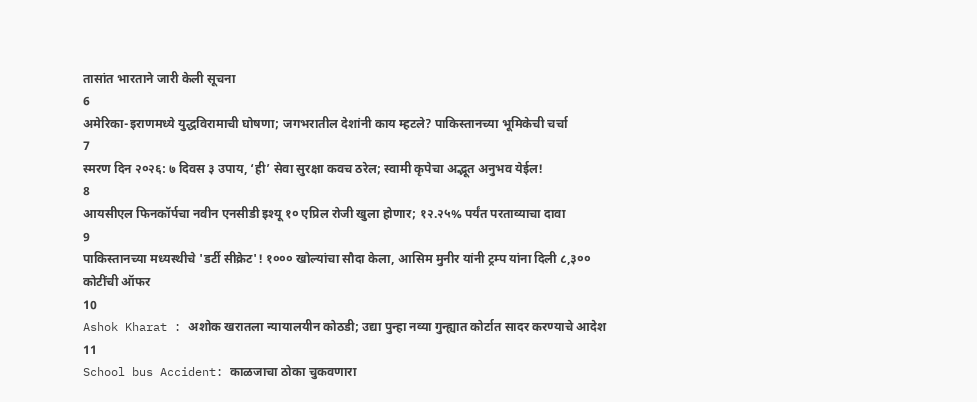तासांत भारताने जारी केली सूचना
6
अमेरिका-इराणमध्ये युद्धविरामाची घोषणा; जगभरातील देशांनी काय म्हटले? पाकिस्तानच्या भूमिकेची चर्चा
7
स्मरण दिन २०२६: ७ दिवस ३ उपाय, ‘ही’ सेवा सुरक्षा कवच ठरेल; स्वामी कृपेचा अद्भूत अनुभव येईल!
8
आयसीएल फिनकॉर्पचा नवीन एनसीडी इश्यू १० एप्रिल रोजी खुला होणार; १२.२५% पर्यंत परताव्याचा दावा
9
पाकिस्तानच्या मध्यस्थीचे 'डर्टी सीक्रेट'! १००० खोल्यांचा सौदा केला, आसिम मुनीर यांनी ट्रम्प यांना दिली ८,३०० कोटींची ऑफर
10
Ashok Kharat : अशोक खरातला न्यायालयीन कोठडी; उद्या पुन्हा नव्या गुन्ह्यात कोर्टात सादर करण्याचे आदेश
11
School bus Accident: काळजाचा ठोका चुकवणारा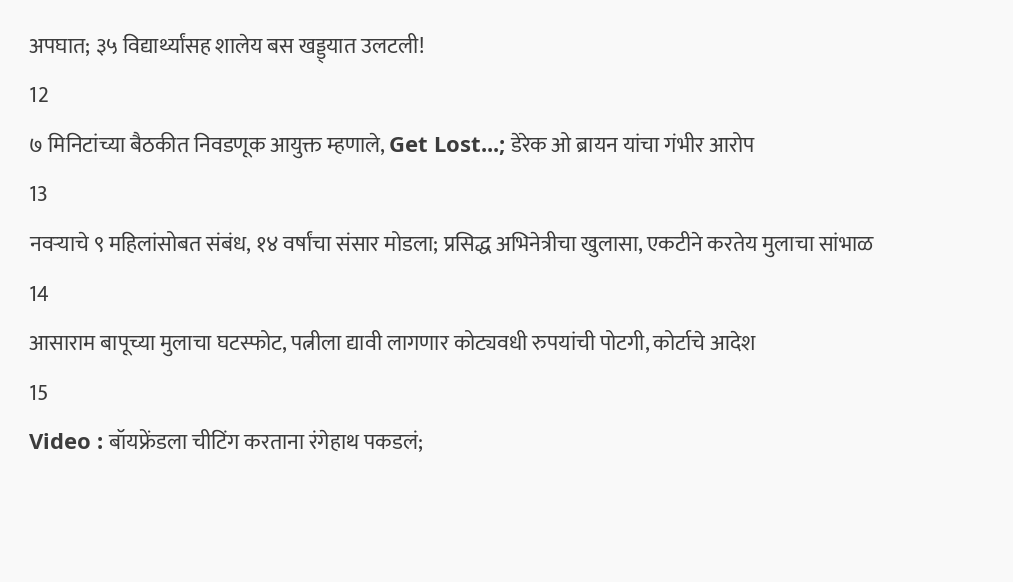अपघात; ३५ विद्यार्थ्यांसह शालेय बस खड्ड्यात उलटली!
12
७ मिनिटांच्या बैठकीत निवडणूक आयुक्त म्हणाले, Get Lost...; डेरेक ओ ब्रायन यांचा गंभीर आरोप
13
नवऱ्याचे ९ महिलांसोबत संबंध, १४ वर्षांचा संसार मोडला; प्रसिद्ध अभिनेत्रीचा खुलासा, एकटीने करतेय मुलाचा सांभाळ
14
आसाराम बापूच्या मुलाचा घटस्फोट, पत्नीला द्यावी लागणार कोट्यवधी रुपयांची पोटगी, कोर्टाचे आदेश
15
Video : बॉयफ्रेंडला चीटिंग करताना रंगेहाथ पकडलं;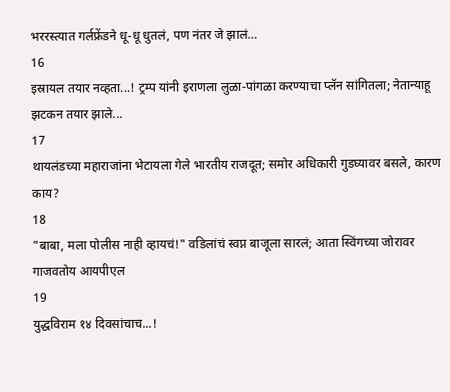भररस्त्यात गर्लफ्रेंडने धू-धू धुतलं, पण नंतर जे झालं…
16
इस्रायल तयार नव्हता...! ट्रम्प यांनी इराणला लुळा-पांगळा करण्याचा प्लॅन सांगितला; नेतान्याहू झटकन तयार झाले...
17
थायलंडच्या महाराजांना भेटायला गेले भारतीय राजदूत; समोर अधिकारी गुडघ्यावर बसले, कारण काय?
18
"बाबा, मला पोलीस नाही व्हायचं!" वडिलांचं स्वप्न बाजूला सारलं; आता स्विंगच्या जोरावर गाजवतोय आयपीएल
19
युद्धविराम १४ दिवसांचाच...!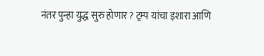नंतर पुन्हा युद्ध सुरु होणार? ट्रम्प यांचा इशारा आणि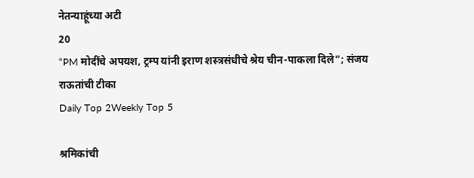नेतन्याहूंच्या अटी
20
“PM मोदींचे अपयश, ट्रम्प यांनी इराण शस्त्रसंधीचे श्रेय चीन-पाकला दिले”; संजय राऊतांची टीका
Daily Top 2Weekly Top 5

श्रमिकांची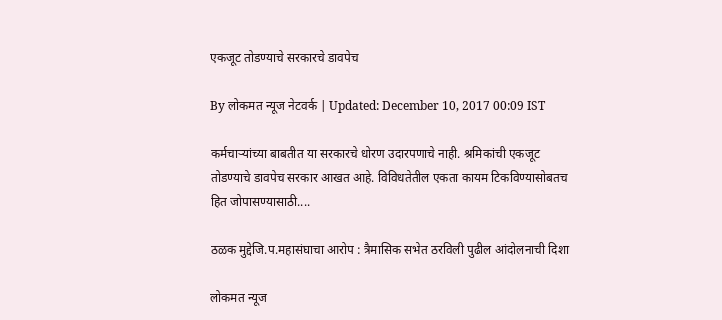एकजूट तोडण्याचे सरकारचे डावपेच

By लोकमत न्यूज नेटवर्क | Updated: December 10, 2017 00:09 IST

कर्मचाऱ्यांच्या बाबतीत या सरकारचे धोरण उदारपणाचे नाही. श्रमिकांची एकजूट तोडण्याचे डावपेच सरकार आखत आहे. विविधतेतील एकता कायम टिकविण्यासोबतच हित जोपासण्यासाठी....

ठळक मुद्देजि.प.महासंघाचा आरोप : त्रैमासिक सभेत ठरविली पुढील आंदोलनाची दिशा

लोकमत न्यूज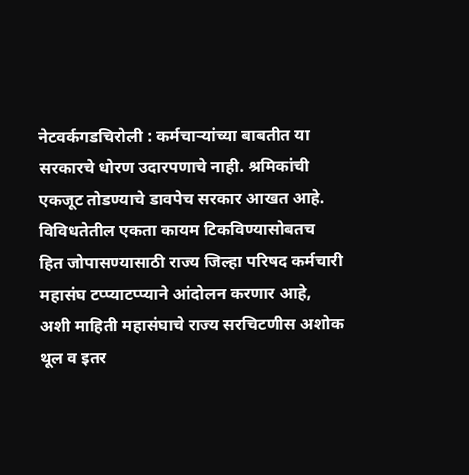नेटवर्कगडचिरोली : कर्मचाऱ्यांच्या बाबतीत या सरकारचे धोरण उदारपणाचे नाही. श्रमिकांची एकजूट तोडण्याचे डावपेच सरकार आखत आहे. विविधतेतील एकता कायम टिकविण्यासोबतच हित जोपासण्यासाठी राज्य जिल्हा परिषद कर्मचारी महासंघ टप्प्याटप्प्याने आंदोलन करणार आहे, अशी माहिती महासंघाचे राज्य सरचिटणीस अशोक थूल व इतर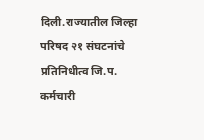दिली.राज्यातील जिल्हा परिषद २१ संघटनांचे प्रतिनिधीत्व जि.प. कर्मचारी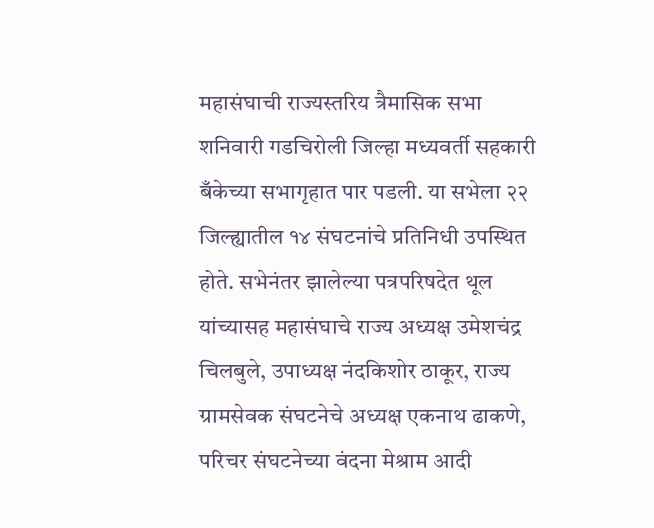महासंघाची राज्यस्तरिय त्रैमासिक सभा शनिवारी गडचिरोली जिल्हा मध्यवर्ती सहकारी बँकेच्या सभागृहात पार पडली. या सभेला २२ जिल्ह्यातील १४ संघटनांचे प्रतिनिधी उपस्थित होते. सभेनंतर झालेल्या पत्रपरिषदेत थूल यांच्यासह महासंघाचे राज्य अध्यक्ष उमेशचंद्र चिलबुले, उपाध्यक्ष नंदकिशोर ठाकूर, राज्य ग्रामसेवक संघटनेचे अध्यक्ष एकनाथ ढाकणे, परिचर संघटनेच्या वंदना मेश्राम आदी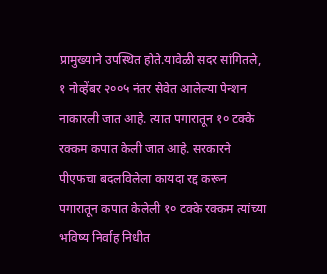प्रामुख्याने उपस्थित होते.यावेळी सदर सांगितले, १ नोव्हेंबर २००५ नंतर सेवेत आलेल्या पेन्शन नाकारली जात आहे. त्यात पगारातून १० टक्के रक्कम कपात केली जात आहे. सरकारने पीएफचा बदलविलेला कायदा रद्द करून पगारातून कपात केलेली १० टक्के रक्कम त्यांच्या भविष्य निर्वाह निधीत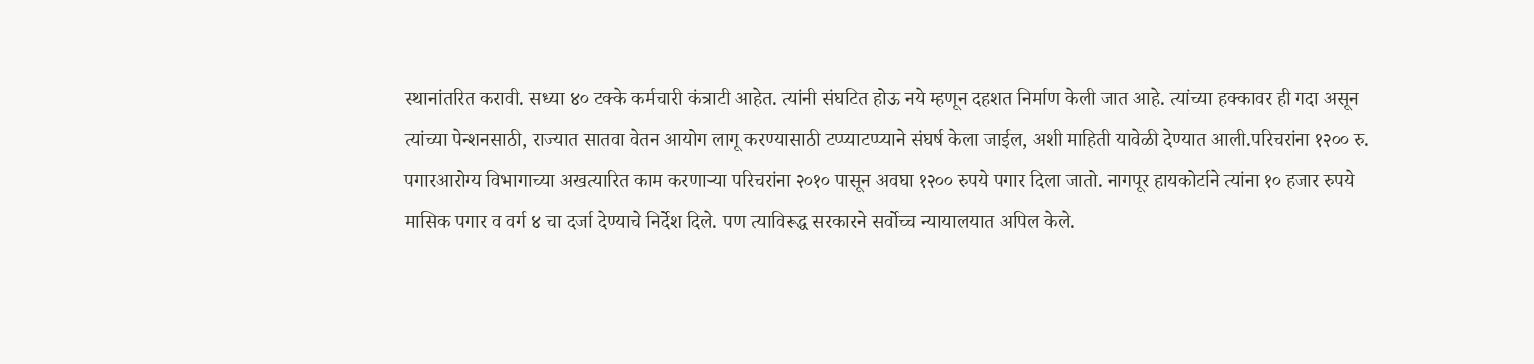स्थानांतरित करावी. सध्या ४० टक्के कर्मचारी कंत्राटी आहेत. त्यांनी संघटित होऊ नये म्हणून दहशत निर्माण केली जात आहे. त्यांच्या हक्कावर ही गदा असून त्यांच्या पेन्शनसाठी, राज्यात सातवा वेतन आयोग लागू करण्यासाठी टप्प्याटप्प्याने संघर्ष केला जाईल, अशी माहिती यावेळी देण्यात आली.परिचरांना १२०० रु. पगारआरोग्य विभागाच्या अखत्यारित काम करणाऱ्या परिचरांना २०१० पासून अवघा १२०० रुपये पगार दिला जातो. नागपूर हायकोर्टाने त्यांना १० हजार रुपये मासिक पगार व वर्ग ४ चा दर्जा देण्याचे निर्देश दिले. पण त्याविरूद्ध सरकारने सर्वोच्च न्यायालयात अपिल केले.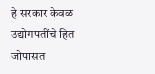हे सरकार केवळ उद्योगपतींचे हित जोपासत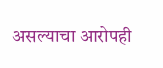असल्याचा आरोपही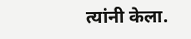त्यांनी केला.